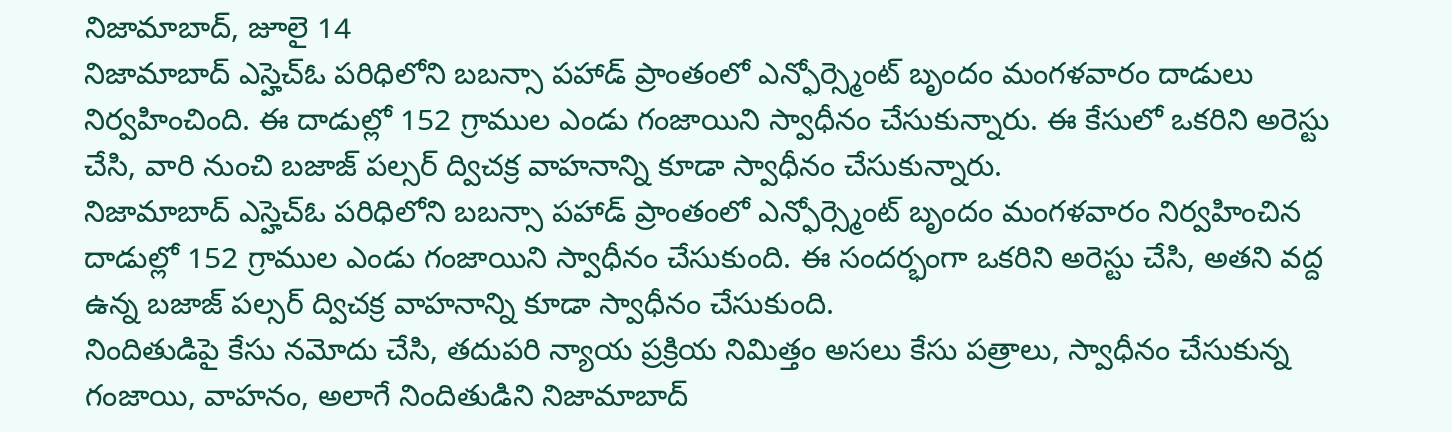నిజామాబాద్, జూలై 14
నిజామాబాద్ ఎస్హెచ్ఓ పరిధిలోని బబన్సా పహాడ్ ప్రాంతంలో ఎన్ఫోర్స్మెంట్ బృందం మంగళవారం దాడులు నిర్వహించింది. ఈ దాడుల్లో 152 గ్రాముల ఎండు గంజాయిని స్వాధీనం చేసుకున్నారు. ఈ కేసులో ఒకరిని అరెస్టు చేసి, వారి నుంచి బజాజ్ పల్సర్ ద్విచక్ర వాహనాన్ని కూడా స్వాధీనం చేసుకున్నారు.
నిజామాబాద్ ఎస్హెచ్ఓ పరిధిలోని బబన్సా పహాడ్ ప్రాంతంలో ఎన్ఫోర్స్మెంట్ బృందం మంగళవారం నిర్వహించిన దాడుల్లో 152 గ్రాముల ఎండు గంజాయిని స్వాధీనం చేసుకుంది. ఈ సందర్భంగా ఒకరిని అరెస్టు చేసి, అతని వద్ద ఉన్న బజాజ్ పల్సర్ ద్విచక్ర వాహనాన్ని కూడా స్వాధీనం చేసుకుంది.
నిందితుడిపై కేసు నమోదు చేసి, తదుపరి న్యాయ ప్రక్రియ నిమిత్తం అసలు కేసు పత్రాలు, స్వాధీనం చేసుకున్న గంజాయి, వాహనం, అలాగే నిందితుడిని నిజామాబాద్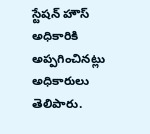స్టేషన్ హౌస్ అధికారికి అప్పగించినట్లు అధికారులు తెలిపారు.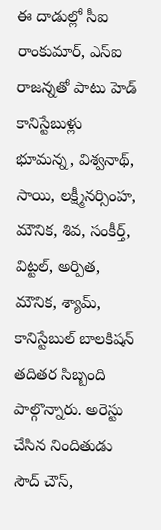ఈ దాడుల్లో సీఐ రాంకుమార్, ఎస్ఐ రాజన్నతో పాటు హెడ్ కానిస్టేబుళ్లు భూమన్న, విశ్వనాథ్, సాయి, లక్ష్మీనర్సింహ, మౌనిక, శివ, సంకీర్త్, విట్టల్, అర్పిత, మౌనిక, శ్యామ్, కానిస్టేబుల్ బాలకిషన్ తదితర సిబ్బంది పాల్గొన్నారు. అరెస్టు చేసిన నిందితుడు సౌద్ చౌస్,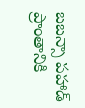బబన్సా పహాడ్ ప్రాంతానికి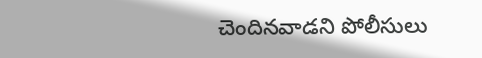చెందినవాడని పోలీసులు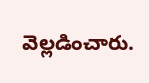వెల్లడించారు.